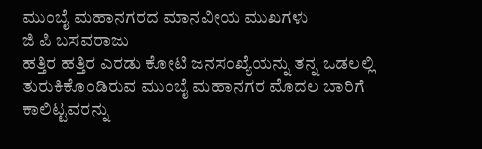ಮುಂಬೈ ಮಹಾನಗರದ ಮಾನವೀಯ ಮುಖಗಳು
ಜಿ ಪಿ ಬಸವರಾಜು
ಹತ್ತಿರ ಹತ್ತಿರ ಎರಡು ಕೋಟಿ ಜನಸಂಖ್ಯೆಯನ್ನು ತನ್ನ ಒಡಲಲ್ಲಿ ತುರುಕಿಕೊಂಡಿರುವ ಮುಂಬೈ ಮಹಾನಗರ ಮೊದಲ ಬಾರಿಗೆ ಕಾಲಿಟ್ಟವರನ್ನು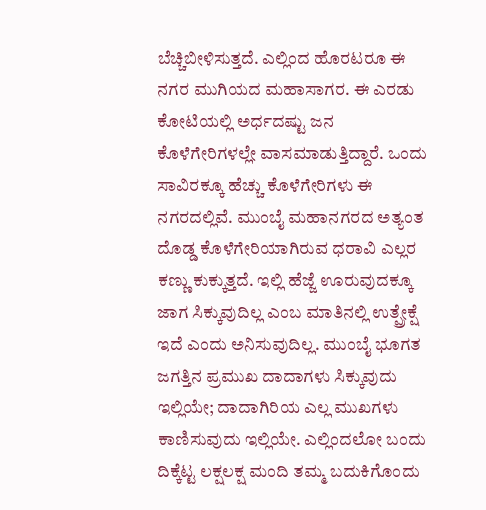ಬೆಚ್ಚಿಬೀಳಿಸುತ್ತದೆ. ಎಲ್ಲಿಂದ ಹೊರಟರೂ ಈ ನಗರ ಮುಗಿಯದ ಮಹಾಸಾಗರ. ಈ ಎರಡು ಕೋಟಿಯಲ್ಲಿ ಅರ್ಧದಷ್ಟು ಜನ ಕೊಳೆಗೇರಿಗಳಲ್ಲೇ ವಾಸಮಾಡುತ್ತಿದ್ದಾರೆ. ಒಂದು ಸಾವಿರಕ್ಕೂ ಹೆಚ್ಚು ಕೊಳೆಗೇರಿಗಳು ಈ ನಗರದಲ್ಲಿವೆ. ಮುಂಬೈ ಮಹಾನಗರದ ಅತ್ಯಂತ ದೊಡ್ಡ ಕೊಳೆಗೇರಿಯಾಗಿರುವ ಧರಾವಿ ಎಲ್ಲರ ಕಣ್ಣು ಕುಕ್ಕುತ್ತದೆ. ಇಲ್ಲಿ ಹೆಜ್ಜೆ ಊರುವುದಕ್ಕೂ ಜಾಗ ಸಿಕ್ಕುವುದಿಲ್ಲ ಎಂಬ ಮಾತಿನಲ್ಲಿ ಉತ್ಪ್ರೇಕ್ಷೆ ಇದೆ ಎಂದು ಅನಿಸುವುದಿಲ್ಲ. ಮುಂಬೈ ಭೂಗತ ಜಗತ್ತಿನ ಪ್ರಮುಖ ದಾದಾಗಳು ಸಿಕ್ಕುವುದು ಇಲ್ಲಿಯೇ; ದಾದಾಗಿರಿಯ ಎಲ್ಲ ಮುಖಗಳು ಕಾಣಿಸುವುದು ಇಲ್ಲಿಯೇ. ಎಲ್ಲಿಂದಲೋ ಬಂದು ದಿಕ್ಕೆಟ್ಟ ಲಕ್ಷಲಕ್ಷ ಮಂದಿ ತಮ್ಮ ಬದುಕಿಗೊಂದು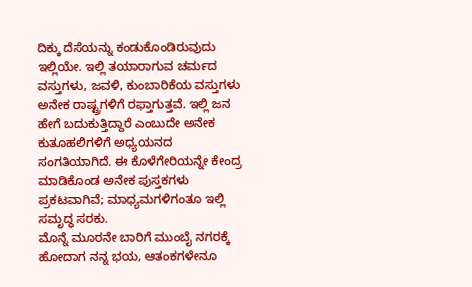ದಿಕ್ಕು ದೆಸೆಯನ್ನು ಕಂಡುಕೊಂಡಿರುವುದು ಇಲ್ಲಿಯೇ. ಇಲ್ಲಿ ತಯಾರಾಗುವ ಚರ್ಮದ ವಸ್ತುಗಳು, ಜವಳಿ, ಕುಂಬಾರಿಕೆಯ ವಸ್ತುಗಳು ಅನೇಕ ರಾಷ್ಟ್ರಗಳಿಗೆ ರಫ್ತಾಗುತ್ತವೆ. ಇಲ್ಲಿ ಜನ ಹೇಗೆ ಬದುಕುತ್ತಿದ್ದಾರೆ ಎಂಬುದೇ ಅನೇಕ ಕುತೂಹಲಿಗಳಿಗೆ ಅಧ್ಯಯನದ ಸಂಗತಿಯಾಗಿದೆ. ಈ ಕೊಳೆಗೇರಿಯನ್ನೇ ಕೇಂದ್ರ ಮಾಡಿಕೊಂಡ ಅನೇಕ ಪುಸ್ತಕಗಳು ಪ್ರಕಟವಾಗಿವೆ; ಮಾಧ್ಯಮಗಳಿಗಂತೂ ಇಲ್ಲಿ ಸಮೃದ್ಧ ಸರಕು.
ಮೊನ್ನೆ ಮೂರನೇ ಬಾರಿಗೆ ಮುಂಬೈ ನಗರಕ್ಕೆ ಹೋದಾಗ ನನ್ನ ಭಯ, ಆತಂಕಗಳೇನೂ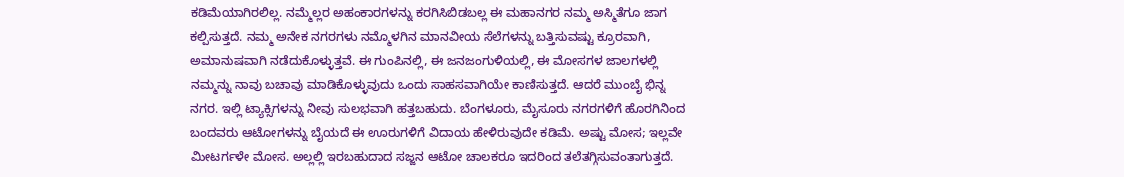ಕಡಿಮೆಯಾಗಿರಲಿಲ್ಲ. ನಮ್ಮೆಲ್ಲರ ಅಹಂಕಾರಗಳನ್ನು ಕರಗಿಸಿಬಿಡಬಲ್ಲ ಈ ಮಹಾನಗರ ನಮ್ಮ ಅಸ್ಮಿತೆಗೂ ಜಾಗ ಕಲ್ಪಿಸುತ್ತದೆ. ನಮ್ಮ ಅನೇಕ ನಗರಗಳು ನಮ್ಮೊಳಗಿನ ಮಾನವೀಯ ಸೆಲೆಗಳನ್ನು ಬತ್ತಿಸುವಷ್ಟು ಕ್ರೂರವಾಗಿ, ಅಮಾನುಷವಾಗಿ ನಡೆದುಕೊಳ್ಳುತ್ತವೆ. ಈ ಗುಂಪಿನಲ್ಲಿ, ಈ ಜನಜಂಗುಳಿಯಲ್ಲಿ, ಈ ಮೋಸಗಳ ಜಾಲಗಳಲ್ಲಿ ನಮ್ಮನ್ನು ನಾವು ಬಚಾವು ಮಾಡಿಕೊಳ್ಳುವುದು ಒಂದು ಸಾಹಸವಾಗಿಯೇ ಕಾಣಿಸುತ್ತದೆ. ಆದರೆ ಮುಂಬೈ ಭಿನ್ನ ನಗರ. ಇಲ್ಲಿ ಟ್ಯಾಕ್ಸಿಗಳನ್ನು ನೀವು ಸುಲಭವಾಗಿ ಹತ್ತಬಹುದು. ಬೆಂಗಳೂರು, ಮೈಸೂರು ನಗರಗಳಿಗೆ ಹೊರಗಿನಿಂದ ಬಂದವರು ಆಟೋಗಳನ್ನು ಬೈಯದೆ ಈ ಊರುಗಳಿಗೆ ವಿದಾಯ ಹೇಳಿರುವುದೇ ಕಡಿಮೆ. ಅಷ್ಟು ಮೋಸ; ಇಲ್ಲವೇ ಮೀಟರ್ಗಳೇ ಮೋಸ. ಅಲ್ಲಲ್ಲಿ ಇರಬಹುದಾದ ಸಜ್ಜನ ಆಟೋ ಚಾಲಕರೂ ಇದರಿಂದ ತಲೆತಗ್ಗಿಸುವಂತಾಗುತ್ತದೆ.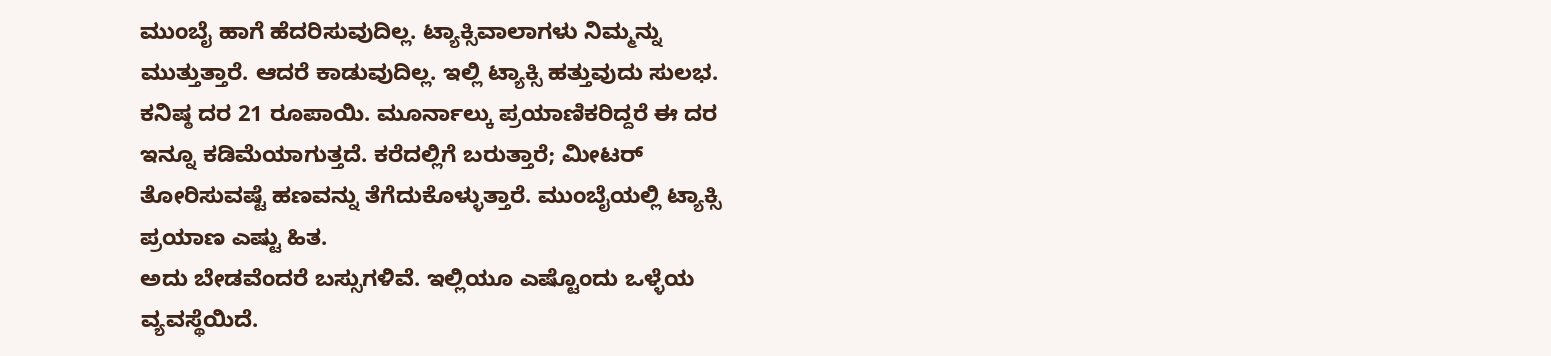ಮುಂಬೈ ಹಾಗೆ ಹೆದರಿಸುವುದಿಲ್ಲ. ಟ್ಯಾಕ್ಸಿವಾಲಾಗಳು ನಿಮ್ಮನ್ನು ಮುತ್ತುತ್ತಾರೆ. ಆದರೆ ಕಾಡುವುದಿಲ್ಲ. ಇಲ್ಲಿ ಟ್ಯಾಕ್ಸಿ ಹತ್ತುವುದು ಸುಲಭ. ಕನಿಷ್ಠ ದರ 21 ರೂಪಾಯಿ. ಮೂರ್ನಾಲ್ಕು ಪ್ರಯಾಣಿಕರಿದ್ದರೆ ಈ ದರ ಇನ್ನೂ ಕಡಿಮೆಯಾಗುತ್ತದೆ. ಕರೆದಲ್ಲಿಗೆ ಬರುತ್ತಾರೆ; ಮೀಟರ್ ತೋರಿಸುವಷ್ಟೆ ಹಣವನ್ನು ತೆಗೆದುಕೊಳ್ಳುತ್ತಾರೆ. ಮುಂಬೈಯಲ್ಲಿ ಟ್ಯಾಕ್ಸಿ ಪ್ರಯಾಣ ಎಷ್ಟು ಹಿತ.
ಅದು ಬೇಡವೆಂದರೆ ಬಸ್ಸುಗಳಿವೆ. ಇಲ್ಲಿಯೂ ಎಷ್ಟೊಂದು ಒಳ್ಳೆಯ ವ್ಯವಸ್ಥೆಯಿದೆ.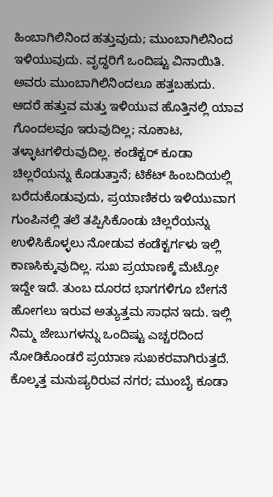ಹಿಂಬಾಗಿಲಿನಿಂದ ಹತ್ತುವುದು; ಮುಂಬಾಗಿಲಿನಿಂದ ಇಳಿಯುವುದು. ವೃದ್ಧರಿಗೆ ಒಂದಿಷ್ಟು ವಿನಾಯಿತಿ. ಅವರು ಮುಂಬಾಗಿಲಿನಿಂದಲೂ ಹತ್ತಬಹುದು. ಆದರೆ ಹತ್ತುವ ಮತ್ತು ಇಳಿಯುವ ಹೊತ್ತಿನಲ್ಲಿ ಯಾವ ಗೊಂದಲವೂ ಇರುವುದಿಲ್ಲ; ನೂಕಾಟ, ತಳ್ಳಾಟಗಳಿರುವುದಿಲ್ಲ. ಕಂಡೆಕ್ಟರ್ ಕೂಡಾ ಚಿಲ್ಲರೆಯನ್ನು ಕೊಡುತ್ತಾನೆ; ಟಿಕೆಟ್ ಹಿಂಬದಿಯಲ್ಲಿ ಬರೆದುಕೊಡುವುದು, ಪ್ರಯಾಣಿಕರು ಇಳಿಯುವಾಗ ಗುಂಪಿನಲ್ಲಿ ತಲೆ ತಪ್ಪಿಸಿಕೊಂಡು ಚಿಲ್ಲರೆಯನ್ನು ಉಳಿಸಿಕೊಳ್ಳಲು ನೋಡುವ ಕಂಡೆಕ್ಟರ್ಗಳು ಇಲ್ಲಿ ಕಾಣಸಿಕ್ಕುವುದಿಲ್ಲ. ಸುಖ ಪ್ರಯಾಣಕ್ಕೆ ಮೆಟ್ರೋ ಇದ್ದೇ ಇದೆ. ತುಂಬ ದೂರದ ಭಾಗಗಳಿಗೂ ಬೇಗನೆ ಹೋಗಲು ಇರುವ ಅತ್ಯುತ್ತಮ ಸಾಧನ ಇದು. ಇಲ್ಲಿ ನಿಮ್ಮ ಜೇಬುಗಳನ್ನು ಒಂದಿಷ್ಟು ಎಚ್ಚರದಿಂದ ನೋಡಿಕೊಂಡರೆ ಪ್ರಯಾಣ ಸುಖಕರವಾಗಿರುತ್ತದೆ.
ಕೊಲ್ಕತ್ತ ಮನುಷ್ಯರಿರುವ ನಗರ; ಮುಂಬೈ ಕೂಡಾ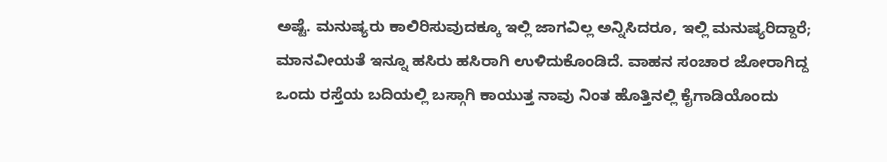ಅಷ್ಟೆ. ಮನುಷ್ಯರು ಕಾಲಿರಿಸುವುದಕ್ಕೂ ಇಲ್ಲಿ ಜಾಗವಿಲ್ಲ ಅನ್ನಿಸಿದರೂ, ಇಲ್ಲಿ ಮನುಷ್ಯರಿದ್ದಾರೆ; ಮಾನವೀಯತೆ ಇನ್ನೂ ಹಸಿರು ಹಸಿರಾಗಿ ಉಳಿದುಕೊಂಡಿದೆ. ವಾಹನ ಸಂಚಾರ ಜೋರಾಗಿದ್ದ ಒಂದು ರಸ್ತೆಯ ಬದಿಯಲ್ಲಿ ಬಸ್ಗಾಗಿ ಕಾಯುತ್ತ ನಾವು ನಿಂತ ಹೊತ್ತಿನಲ್ಲಿ ಕೈಗಾಡಿಯೊಂದು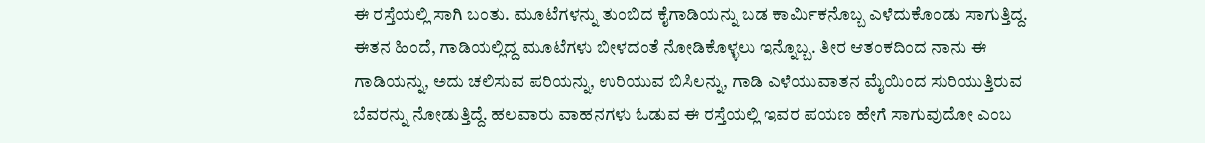ಈ ರಸ್ತೆಯಲ್ಲಿ ಸಾಗಿ ಬಂತು. ಮೂಟೆಗಳನ್ನು ತುಂಬಿದ ಕೈಗಾಡಿಯನ್ನು ಬಡ ಕಾರ್ಮಿಕನೊಬ್ಬ ಎಳೆದುಕೊಂಡು ಸಾಗುತ್ತಿದ್ದ. ಈತನ ಹಿಂದೆ, ಗಾಡಿಯಲ್ಲಿದ್ದ ಮೂಟೆಗಳು ಬೀಳದಂತೆ ನೋಡಿಕೊಳ್ಳಲು ಇನ್ನೊಬ್ಬ. ತೀರ ಆತಂಕದಿಂದ ನಾನು ಈ ಗಾಡಿಯನ್ನು, ಅದು ಚಲಿಸುವ ಪರಿಯನ್ನು, ಉರಿಯುವ ಬಿಸಿಲನ್ನು, ಗಾಡಿ ಎಳೆಯುವಾತನ ಮೈಯಿಂದ ಸುರಿಯುತ್ತಿರುವ ಬೆವರನ್ನು ನೋಡುತ್ತಿದ್ದೆ. ಹಲವಾರು ವಾಹನಗಳು ಓಡುವ ಈ ರಸ್ತೆಯಲ್ಲಿ ಇವರ ಪಯಣ ಹೇಗೆ ಸಾಗುವುದೋ ಎಂಬ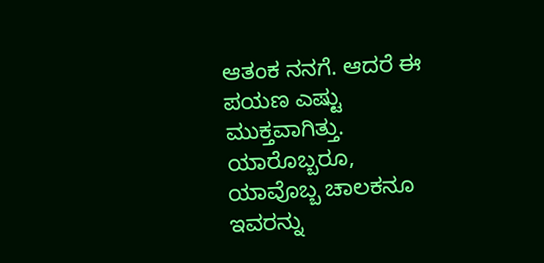ಆತಂಕ ನನಗೆ. ಆದರೆ ಈ ಪಯಣ ಎಷ್ಟು ಮುಕ್ತವಾಗಿತ್ತು. ಯಾರೊಬ್ಬರೂ, ಯಾವೊಬ್ಬ ಚಾಲಕನೂ ಇವರನ್ನು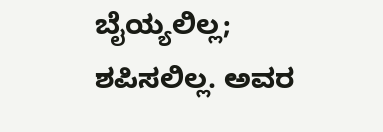ಬೈಯ್ಯಲಿಲ್ಲ; ಶಪಿಸಲಿಲ್ಲ. ಅವರ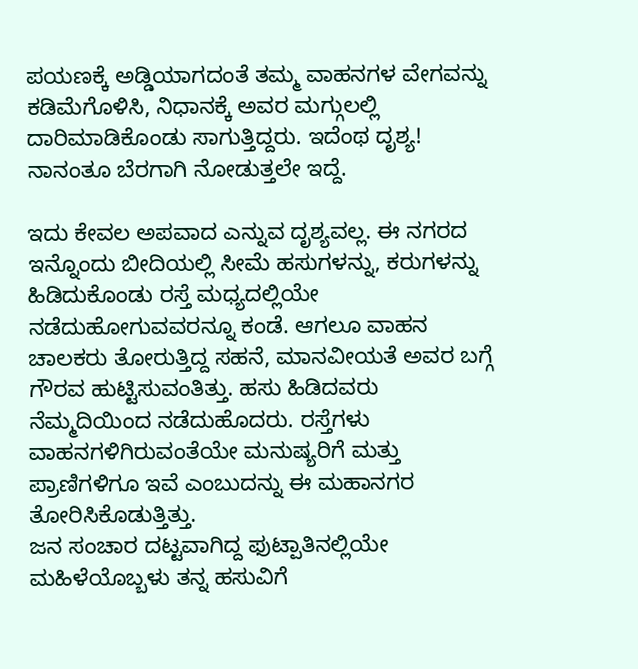ಪಯಣಕ್ಕೆ ಅಡ್ಡಿಯಾಗದಂತೆ ತಮ್ಮ ವಾಹನಗಳ ವೇಗವನ್ನು ಕಡಿಮೆಗೊಳಿಸಿ, ನಿಧಾನಕ್ಕೆ ಅವರ ಮಗ್ಗುಲಲ್ಲಿ ದಾರಿಮಾಡಿಕೊಂಡು ಸಾಗುತ್ತಿದ್ದರು. ಇದೆಂಥ ದೃಶ್ಯ! ನಾನಂತೂ ಬೆರಗಾಗಿ ನೋಡುತ್ತಲೇ ಇದ್ದೆ.

ಇದು ಕೇವಲ ಅಪವಾದ ಎನ್ನುವ ದೃಶ್ಯವಲ್ಲ. ಈ ನಗರದ ಇನ್ನೊಂದು ಬೀದಿಯಲ್ಲಿ ಸೀಮೆ ಹಸುಗಳನ್ನು, ಕರುಗಳನ್ನು ಹಿಡಿದುಕೊಂಡು ರಸ್ತೆ ಮಧ್ಯದಲ್ಲಿಯೇ ನಡೆದುಹೋಗುವವರನ್ನೂ ಕಂಡೆ. ಆಗಲೂ ವಾಹನ ಚಾಲಕರು ತೋರುತ್ತಿದ್ದ ಸಹನೆ, ಮಾನವೀಯತೆ ಅವರ ಬಗ್ಗೆ ಗೌರವ ಹುಟ್ಟಿಸುವಂತಿತ್ತು. ಹಸು ಹಿಡಿದವರು ನೆಮ್ಮದಿಯಿಂದ ನಡೆದುಹೊದರು. ರಸ್ತೆಗಳು ವಾಹನಗಳಿಗಿರುವಂತೆಯೇ ಮನುಷ್ಯರಿಗೆ ಮತ್ತು ಪ್ರಾಣಿಗಳಿಗೂ ಇವೆ ಎಂಬುದನ್ನು ಈ ಮಹಾನಗರ ತೋರಿಸಿಕೊಡುತ್ತಿತ್ತು.
ಜನ ಸಂಚಾರ ದಟ್ಟವಾಗಿದ್ದ ಫುಟ್ಪಾತಿನಲ್ಲಿಯೇ ಮಹಿಳೆಯೊಬ್ಬಳು ತನ್ನ ಹಸುವಿಗೆ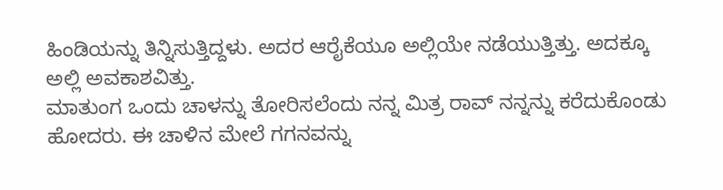ಹಿಂಡಿಯನ್ನು ತಿನ್ನಿಸುತ್ತಿದ್ದಳು. ಅದರ ಆರೈಕೆಯೂ ಅಲ್ಲಿಯೇ ನಡೆಯುತ್ತಿತ್ತು. ಅದಕ್ಕೂ ಅಲ್ಲಿ ಅವಕಾಶವಿತ್ತು.
ಮಾತುಂಗ ಒಂದು ಚಾಳನ್ನು ತೋರಿಸಲೆಂದು ನನ್ನ ಮಿತ್ರ ರಾವ್ ನನ್ನನ್ನು ಕರೆದುಕೊಂಡು ಹೋದರು. ಈ ಚಾಳಿನ ಮೇಲೆ ಗಗನವನ್ನು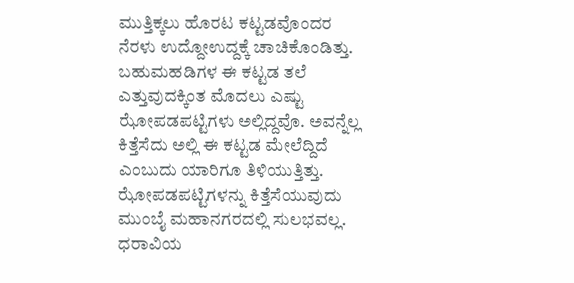ಮುತ್ತಿಕ್ಕಲು ಹೊರಟ ಕಟ್ಟಡವೊಂದರ ನೆರಳು ಉದ್ದೋಉದ್ದಕ್ಕೆ ಚಾಚಿಕೊಂಡಿತ್ತು. ಬಹುಮಹಡಿಗಳ ಈ ಕಟ್ಟಡ ತಲೆ ಎತ್ತುವುದಕ್ಕಿಂತ ಮೊದಲು ಎಷ್ಟು ಝೋಪಡಪಟ್ಟಿಗಳು ಅಲ್ಲಿದ್ದವೊ. ಅವನ್ನೆಲ್ಲ ಕಿತ್ತೆಸೆದು ಅಲ್ಲಿ ಈ ಕಟ್ಟಡ ಮೇಲೆದ್ದಿದೆ ಎಂಬುದು ಯಾರಿಗೂ ತಿಳಿಯುತ್ತಿತ್ತು. ಝೋಪಡಪಟ್ಟಿಗಳನ್ನು ಕಿತ್ತೆಸೆಯುವುದು ಮುಂಬೈ ಮಹಾನಗರದಲ್ಲಿ ಸುಲಭವಲ್ಲ. ಧರಾವಿಯ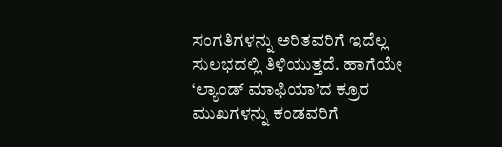ಸಂಗತಿಗಳನ್ನು ಅರಿತವರಿಗೆ ಇದೆಲ್ಲ ಸುಲಭದಲ್ಲಿ ತಿಳಿಯುತ್ತದೆ. ಹಾಗೆಯೇ ‘ಲ್ಯಾಂಡ್ ಮಾಫಿಯಾ’ದ ಕ್ರೂರ ಮುಖಗಳನ್ನು ಕಂಡವರಿಗೆ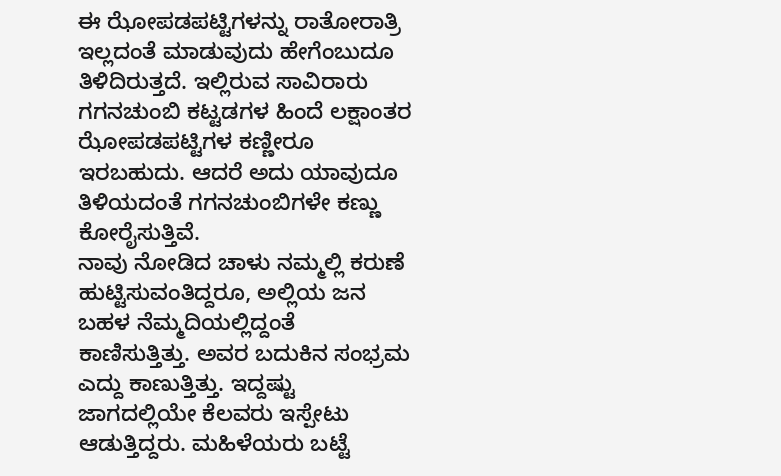ಈ ಝೋಪಡಪಟ್ಟಿಗಳನ್ನು ರಾತೋರಾತ್ರಿ ಇಲ್ಲದಂತೆ ಮಾಡುವುದು ಹೇಗೆಂಬುದೂ ತಿಳಿದಿರುತ್ತದೆ. ಇಲ್ಲಿರುವ ಸಾವಿರಾರು ಗಗನಚುಂಬಿ ಕಟ್ಟಡಗಳ ಹಿಂದೆ ಲಕ್ಷಾಂತರ ಝೋಪಡಪಟ್ಟಿಗಳ ಕಣ್ಣೀರೂ ಇರಬಹುದು. ಆದರೆ ಅದು ಯಾವುದೂ ತಿಳಿಯದಂತೆ ಗಗನಚುಂಬಿಗಳೇ ಕಣ್ಣು ಕೋರೈಸುತ್ತಿವೆ.
ನಾವು ನೋಡಿದ ಚಾಳು ನಮ್ಮಲ್ಲಿ ಕರುಣೆ ಹುಟ್ಟಿಸುವಂತಿದ್ದರೂ, ಅಲ್ಲಿಯ ಜನ ಬಹಳ ನೆಮ್ಮದಿಯಲ್ಲಿದ್ದಂತೆ ಕಾಣಿಸುತ್ತಿತ್ತು. ಅವರ ಬದುಕಿನ ಸಂಭ್ರಮ ಎದ್ದು ಕಾಣುತ್ತಿತ್ತು. ಇದ್ದಷ್ಟು ಜಾಗದಲ್ಲಿಯೇ ಕೆಲವರು ಇಸ್ಪೇಟು ಆಡುತ್ತಿದ್ದರು. ಮಹಿಳೆಯರು ಬಟ್ಟೆ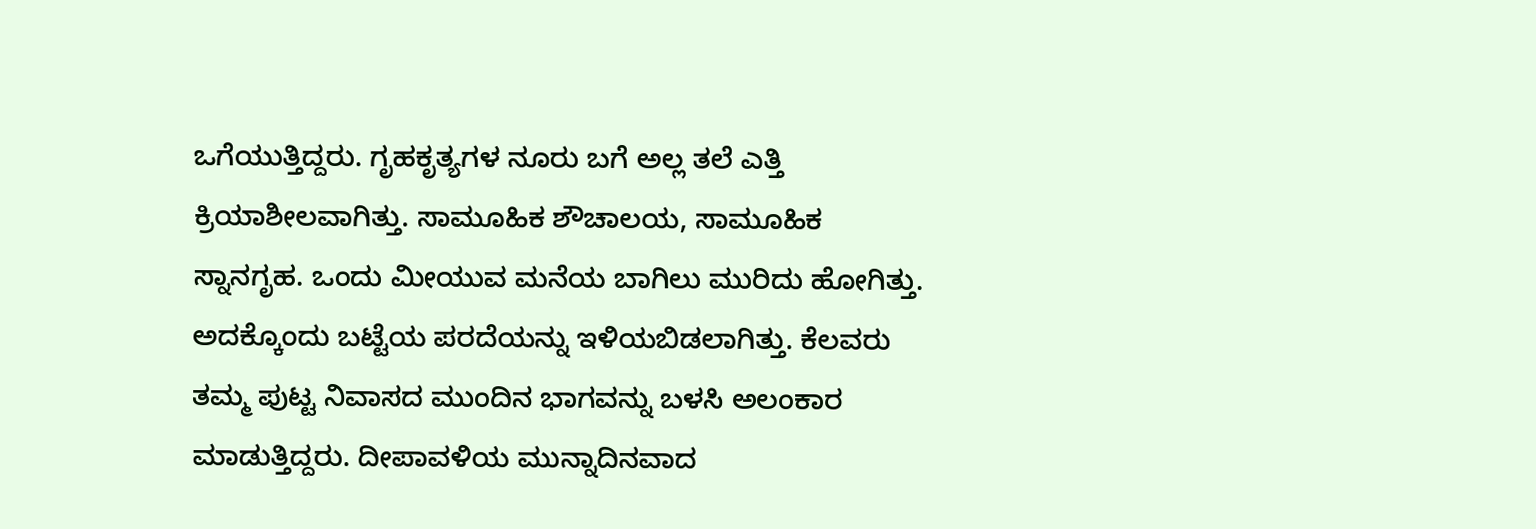ಒಗೆಯುತ್ತಿದ್ದರು. ಗೃಹಕೃತ್ಯಗಳ ನೂರು ಬಗೆ ಅಲ್ಲ ತಲೆ ಎತ್ತಿ ಕ್ರಿಯಾಶೀಲವಾಗಿತ್ತು. ಸಾಮೂಹಿಕ ಶೌಚಾಲಯ, ಸಾಮೂಹಿಕ ಸ್ನಾನಗೃಹ. ಒಂದು ಮೀಯುವ ಮನೆಯ ಬಾಗಿಲು ಮುರಿದು ಹೋಗಿತ್ತು. ಅದಕ್ಕೊಂದು ಬಟ್ಟೆಯ ಪರದೆಯನ್ನು ಇಳಿಯಬಿಡಲಾಗಿತ್ತು. ಕೆಲವರು ತಮ್ಮ ಪುಟ್ಟ ನಿವಾಸದ ಮುಂದಿನ ಭಾಗವನ್ನು ಬಳಸಿ ಅಲಂಕಾರ ಮಾಡುತ್ತಿದ್ದರು. ದೀಪಾವಳಿಯ ಮುನ್ನಾದಿನವಾದ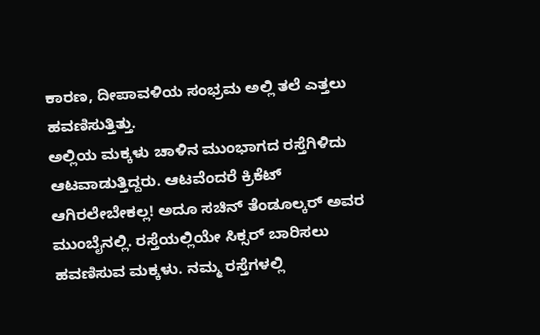ಕಾರಣ, ದೀಪಾವಳಿಯ ಸಂಭ್ರಮ ಅಲ್ಲಿ ತಲೆ ಎತ್ತಲು ಹವಣಿಸುತ್ತಿತ್ತು.
ಅಲ್ಲಿಯ ಮಕ್ಕಳು ಚಾಳಿನ ಮುಂಭಾಗದ ರಸ್ತೆಗಿಳಿದು ಆಟವಾಡುತ್ತಿದ್ದರು. ಆಟವೆಂದರೆ ಕ್ರಿಕೆಟ್ ಆಗಿರಲೇಬೇಕಲ್ಲ! ಅದೂ ಸಚಿನ್ ತೆಂಡೂಲ್ಕರ್ ಅವರ ಮುಂಬೈನಲ್ಲಿ. ರಸ್ತೆಯಲ್ಲಿಯೇ ಸಿಕ್ಸರ್ ಬಾರಿಸಲು ಹವಣಿಸುವ ಮಕ್ಕಳು. ನಮ್ಮ ರಸ್ತೆಗಳಲ್ಲಿ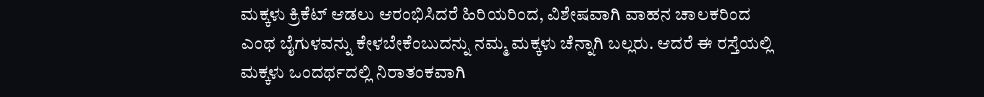ಮಕ್ಕಳು ಕ್ರಿಕೆಟ್ ಆಡಲು ಆರಂಭಿಸಿದರೆ ಹಿರಿಯರಿಂದ, ವಿಶೇಷವಾಗಿ ವಾಹನ ಚಾಲಕರಿಂದ ಎಂಥ ಬೈಗುಳವನ್ನು ಕೇಳಬೇಕೆಂಬುದನ್ನು ನಮ್ಮ ಮಕ್ಕಳು ಚೆನ್ನಾಗಿ ಬಲ್ಲರು. ಆದರೆ ಈ ರಸ್ತೆಯಲ್ಲಿ ಮಕ್ಕಳು ಒಂದರ್ಥದಲ್ಲಿ ನಿರಾತಂಕವಾಗಿ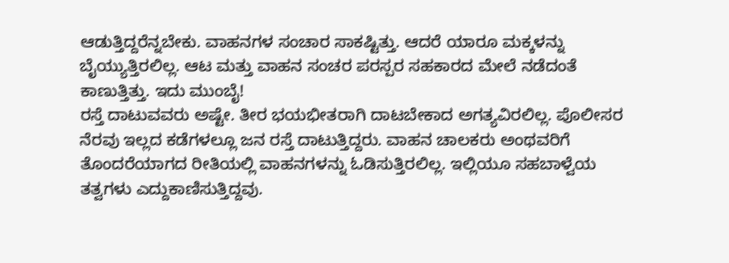ಆಡುತ್ತಿದ್ದರೆನ್ನಬೇಕು. ವಾಹನಗಳ ಸಂಚಾರ ಸಾಕಷ್ಟಿತ್ತು. ಆದರೆ ಯಾರೂ ಮಕ್ಕಳನ್ನು ಬೈಯ್ಯುತ್ತಿರಲಿಲ್ಲ. ಆಟ ಮತ್ತು ವಾಹನ ಸಂಚರ ಪರಸ್ಪರ ಸಹಕಾರದ ಮೇಲೆ ನಡೆದಂತೆ ಕಾಣುತ್ತಿತ್ತು. ಇದು ಮುಂಬೈ!
ರಸ್ತೆ ದಾಟುವವರು ಅಷ್ಟೇ. ತೀರ ಭಯಭೀತರಾಗಿ ದಾಟಬೇಕಾದ ಅಗತ್ಯವಿರಲಿಲ್ಲ. ಪೊಲೀಸರ ನೆರವು ಇಲ್ಲದ ಕಡೆಗಳಲ್ಲೂ ಜನ ರಸ್ತೆ ದಾಟುತ್ತಿದ್ದರು. ವಾಹನ ಚಾಲಕರು ಅಂಥವರಿಗೆ ತೊಂದರೆಯಾಗದ ರೀತಿಯಲ್ಲಿ ವಾಹನಗಳನ್ನು ಓಡಿಸುತ್ತಿರಲಿಲ್ಲ. ಇಲ್ಲಿಯೂ ಸಹಬಾಳ್ವೆಯ ತತ್ವಗಳು ಎದ್ದುಕಾಣಿಸುತ್ತಿದ್ದವು.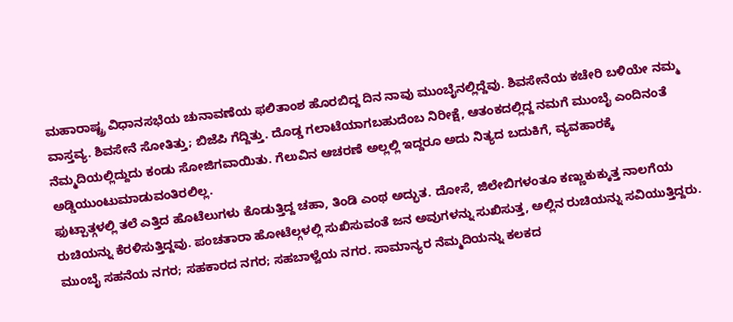ಮಹಾರಾಷ್ಟ್ರ ವಿಧಾನಸಭೆಯ ಚುನಾವಣೆಯ ಫಲಿತಾಂಶ ಹೊರಬಿದ್ದ ದಿನ ನಾವು ಮುಂಬೈನಲ್ಲಿದ್ದೆವು. ಶಿವಸೇನೆಯ ಕಚೇರಿ ಬಳಿಯೇ ನಮ್ಮ ವಾಸ್ತವ್ಯ. ಶಿವಸೇನೆ ಸೋತಿತ್ತು; ಬಿಜೆಪಿ ಗೆದ್ದಿತ್ತು. ದೊಡ್ಡ ಗಲಾಟೆಯಾಗಬಹುದೆಂಬ ನಿರೀಕ್ಷೆ, ಆತಂಕದಲ್ಲಿದ್ದ ನಮಗೆ ಮುಂಬೈ ಎಂದಿನಂತೆ ನೆಮ್ಮದಿಯಲ್ಲಿದ್ದುದು ಕಂಡು ಸೋಜಿಗವಾಯಿತು. ಗೆಲುವಿನ ಆಚರಣೆ ಅಲ್ಲಲ್ಲಿ ಇದ್ದರೂ ಅದು ನಿತ್ಯದ ಬದುಕಿಗೆ, ವ್ಯವಹಾರಕ್ಕೆ ಅಡ್ಡಿಯುಂಟುಮಾಡುವಂತಿರಲಿಲ್ಲ.
ಫುಟ್ಪಾತ್ಗಳಲ್ಲಿ ತಲೆ ಎತ್ತಿದ ಹೊಟೆಲುಗಳು ಕೊಡುತ್ತಿದ್ದ ಚಹಾ, ತಿಂಡಿ ಎಂಥ ಅದ್ಭುತ. ದೋಸೆ, ಜಿಲೇಬಿಗಳಂತೂ ಕಣ್ಣುಕುಕ್ಕುತ್ತ ನಾಲಗೆಯ ರುಚಿಯನ್ನು ಕೆರಳಿಸುತ್ತಿದ್ದವು. ಪಂಚತಾರಾ ಹೋಟೆಲ್ಗಳಲ್ಲಿ ಸುಖಿಸುವಂತೆ ಜನ ಅವುಗಳನ್ನು ಸುಖಿಸುತ್ತ, ಅಲ್ಲಿನ ರುಚಿಯನ್ನು ಸವಿಯುತ್ತಿದ್ದರು.
ಮುಂಬೈ ಸಹನೆಯ ನಗರ; ಸಹಕಾರದ ನಗರ; ಸಹಬಾಳ್ವೆಯ ನಗರ. ಸಾಮಾನ್ಯರ ನೆಮ್ಮದಿಯನ್ನು ಕಲಕದ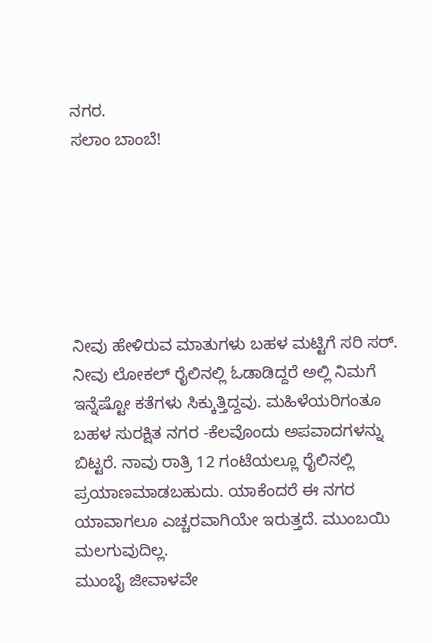ನಗರ.
ಸಲಾಂ ಬಾಂಬೆ!






ನೀವು ಹೇಳಿರುವ ಮಾತುಗಳು ಬಹಳ ಮಟ್ಟಿಗೆ ಸರಿ ಸರ್. ನೀವು ಲೋಕಲ್ ರೈಲಿನಲ್ಲಿ ಓಡಾಡಿದ್ದರೆ ಅಲ್ಲಿ ನಿಮಗೆ ಇನ್ನೆಷ್ಟೋ ಕತೆಗಳು ಸಿಕ್ಕುತ್ತಿದ್ದವು. ಮಹಿಳೆಯರಿಗಂತೂ ಬಹಳ ಸುರಕ್ಷಿತ ನಗರ -ಕೆಲವೊಂದು ಅಪವಾದಗಳನ್ನು ಬಿಟ್ಟರೆ. ನಾವು ರಾತ್ರಿ 12 ಗಂಟೆಯಲ್ಲೂ ರೈಲಿನಲ್ಲಿ ಪ್ರಯಾಣಮಾಡಬಹುದು. ಯಾಕೆಂದರೆ ಈ ನಗರ ಯಾವಾಗಲೂ ಎಚ್ಚರವಾಗಿಯೇ ಇರುತ್ತದೆ. ಮುಂಬಯಿ ಮಲಗುವುದಿಲ್ಲ.
ಮುಂಬೈ ಜೀವಾಳವೇ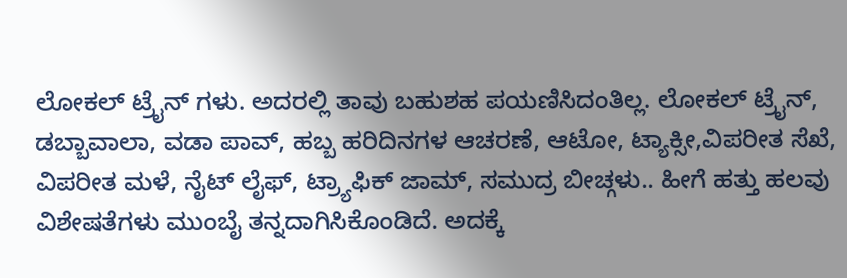ಲೋಕಲ್ ಟ್ರೈನ್ ಗಳು. ಅದರಲ್ಲಿ ತಾವು ಬಹುಶಹ ಪಯಣಿಸಿದಂತಿಲ್ಲ. ಲೋಕಲ್ ಟ್ರೈನ್, ಡಬ್ಬಾವಾಲಾ, ವಡಾ ಪಾವ್, ಹಬ್ಬ ಹರಿದಿನಗಳ ಆಚರಣೆ, ಆಟೋ, ಟ್ಯಾಕ್ಸೀ,ವಿಪರೀತ ಸೆಖೆ, ವಿಪರೀತ ಮಳೆ, ನೈಟ್ ಲೈಫ್, ಟ್ರ್ಯಾಫಿಕ್ ಜಾಮ್, ಸಮುದ್ರ ಬೀಚ್ಗಳು.. ಹೀಗೆ ಹತ್ತು ಹಲವು ವಿಶೇಷತೆಗಳು ಮುಂಬೈ ತನ್ನದಾಗಿಸಿಕೊಂಡಿದೆ. ಅದಕ್ಕೆ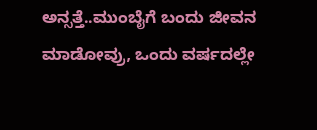ಅನ್ಸತ್ತೆ..ಮುಂಬೈಗೆ ಬಂದು ಜೀವನ ಮಾಡೋವ್ರು, ಒಂದು ವರ್ಷದಲ್ಲೇ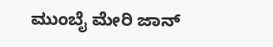ಮುಂಬೈ ಮೇರಿ ಜಾನ್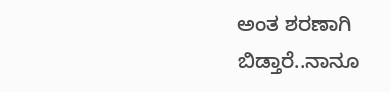ಅಂತ ಶರಣಾಗಿ ಬಿಡ್ತಾರೆ..ನಾನೂ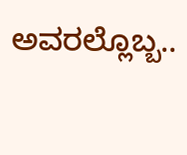ಅವರಲ್ಲೊಬ್ಬ..